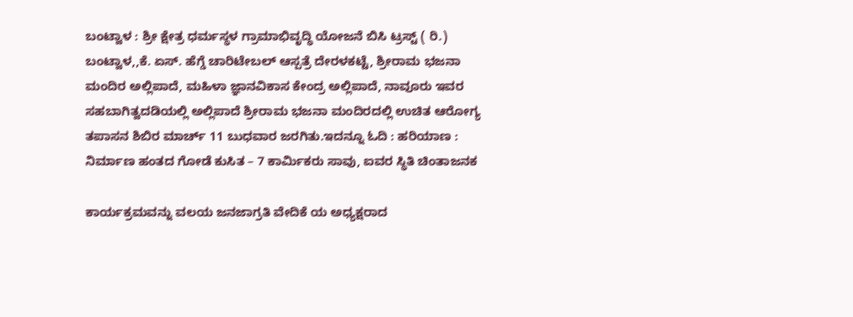ಬಂಟ್ವಾಳ : ಶ್ರೀ ಕ್ಷೇತ್ರ ಧರ್ಮಸ್ಥಳ ಗ್ರಾಮಾಭಿವೃದ್ಧಿ ಯೋಜನೆ ಬಿಸಿ ಟ್ರಸ್ಟ್ ( ರಿ.) ಬಂಟ್ವಾಳ,,ಕೆ. ಏಸ್. ಹೆಗ್ಡೆ ಚಾರಿಟೇಬಲ್ ಆಸ್ಪತ್ರೆ ದೇರಳಕಟ್ಟೆ, ಶ್ರೀರಾಮ ಭಜನಾ ಮಂದಿರ ಅಲ್ಲಿಪಾದೆ, ಮಹಿಳಾ ಜ್ಞಾನವಿಕಾಸ ಕೇಂದ್ರ ಅಲ್ಲಿಪಾದೆ, ನಾವೂರು ಇವರ ಸಹಬಾಗಿತ್ವದಡಿಯಲ್ಲಿ ಅಲ್ಲಿಪಾದೆ ಶ್ರೀರಾಮ ಭಜನಾ ಮಂದಿರದಲ್ಲಿ ಉಚಿತ ಆರೋಗ್ಯ ತಪಾಸನ ಶಿಬಿರ ಮಾರ್ಚ್ 11 ಬುಧವಾರ ಜರಗಿತು.ಇದನ್ನೂ ಓದಿ : ಹರಿಯಾಣ : ನಿರ್ಮಾಣ ಹಂತದ ಗೋಡೆ ಕುಸಿತ – 7 ಕಾರ್ಮಿಕರು ಸಾವು, ಐವರ ಸ್ಥಿತಿ ಚಿಂತಾಜನಕ

ಕಾರ್ಯಕ್ರಮವನ್ನು ವಲಯ ಜನಜಾಗ್ರತಿ ವೇದಿಕೆ ಯ ಅಧ್ಯಕ್ಷರಾದ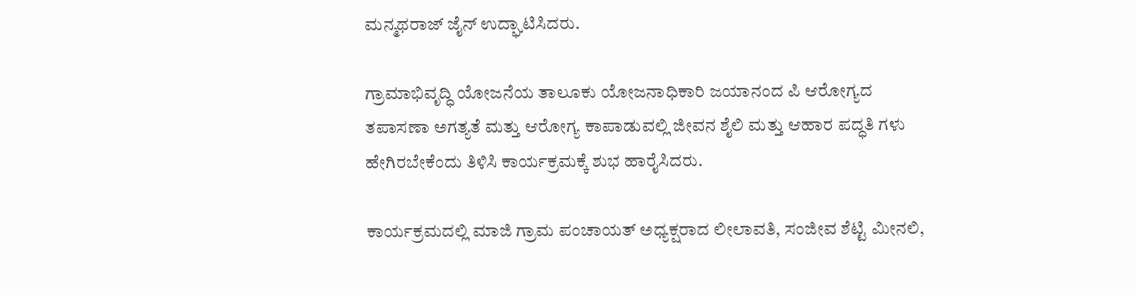ಮನ್ಮಥರಾಜ್ ಜೈನ್ ಉದ್ಘಾಟಿಸಿದರು.

ಗ್ರಾಮಾಭಿವೃದ್ಧಿ ಯೋಜನೆಯ ತಾಲೂಕು ಯೋಜನಾಧಿಕಾರಿ ಜಯಾನಂದ ಪಿ ಆರೋಗ್ಯದ ತಪಾಸಣಾ ಅಗತ್ಯತೆ ಮತ್ತು ಆರೋಗ್ಯ ಕಾಪಾಡುವಲ್ಲಿ ಜೀವನ ಶೈಲಿ ಮತ್ತು ಆಹಾರ ಪದ್ಧತಿ ಗಳು ಹೇಗಿರಬೇಕೆಂದು ತಿಳಿಸಿ ಕಾರ್ಯಕ್ರಮಕ್ಕೆ ಶುಭ ಹಾರೈಸಿದರು.

ಕಾರ್ಯಕ್ರಮದಲ್ಲಿ ಮಾಜಿ ಗ್ರಾಮ ಪಂಚಾಯತ್ ಅಧ್ಯಕ್ಷರಾದ ಲೀಲಾವತಿ, ಸಂಜೀವ ಶೆಟ್ಟಿ ಮೀನಲಿ,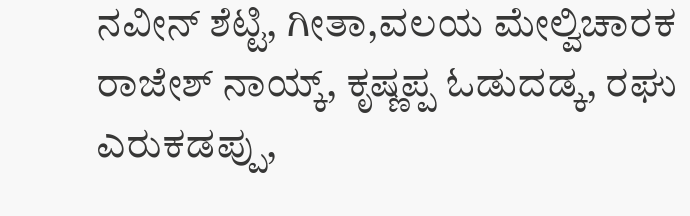ನವೀನ್ ಶೆಟ್ಟಿ, ಗೀತಾ,ವಲಯ ಮೇಲ್ವಿಚಾರಕ ರಾಜೇಶ್ ನಾಯ್ಕ್, ಕೃಷ್ಣಪ್ಪ ಓಡುದಡ್ಕ, ರಘು ಎರುಕಡಪ್ಪು,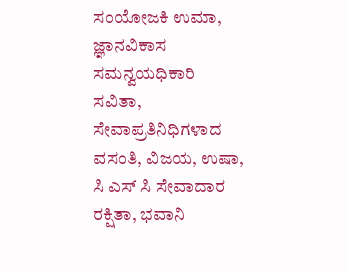ಸಂಯೋಜಕಿ ಉಮಾ, ಜ್ಞಾನವಿಕಾಸ ಸಮನ್ವಯಧಿಕಾರಿ ಸವಿತಾ, ಸೇವಾಪ್ರತಿನಿಧಿಗಳಾದ ವಸಂತಿ, ವಿಜಯ, ಉಷಾ, ಸಿ ಎಸ್ ಸಿ ಸೇವಾದಾರ ರಕ್ಷಿತಾ, ಭವಾನಿ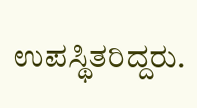ಉಪಸ್ಥಿತರಿದ್ದರು.